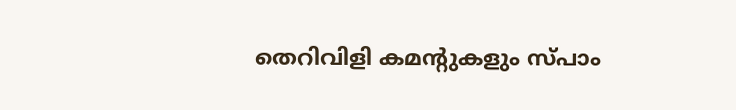തെറിവിളി കമന്റുകളും സ്പാം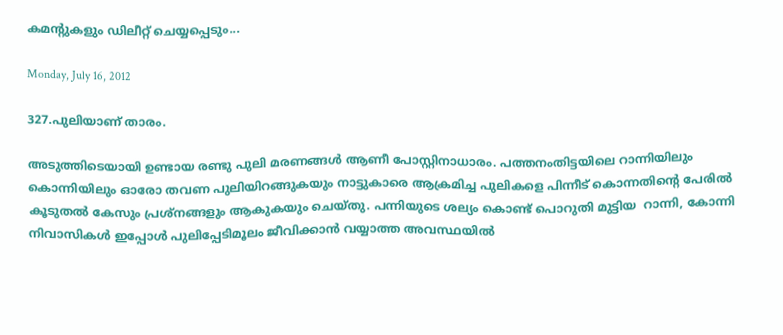കമന്റുകളും ഡിലീറ്റ്‌ ചെയ്യപ്പെടും...

Monday, July 16, 2012

327.പുലിയാണ് താരം.

അടുത്തിടെയായി ഉണ്ടായ രണ്ടു പുലി മരണങ്ങള്‍ ആണീ പോസ്റ്റിനാധാരം. പത്തനംതിട്ടയിലെ റാന്നിയിലും  കൊന്നിയിലും ഓരോ തവണ പുലിയിറങ്ങുകയും നാട്ടുകാരെ ആക്രമിച്ച പുലികളെ പിന്നീട് കൊന്നതിന്റെ പേരില്‍ കൂടുതല്‍ കേസും പ്രശ്നങ്ങളും ആകുകയും ചെയ്തു. പന്നിയുടെ ശല്യം കൊണ്ട് പൊറുതി മുട്ടിയ  റാന്നി, കോന്നി നിവാസികള്‍ ഇപ്പോള്‍ പുലിപ്പേടിമൂലം ജീവിക്കാന്‍ വയ്യാത്ത അവസ്ഥയില്‍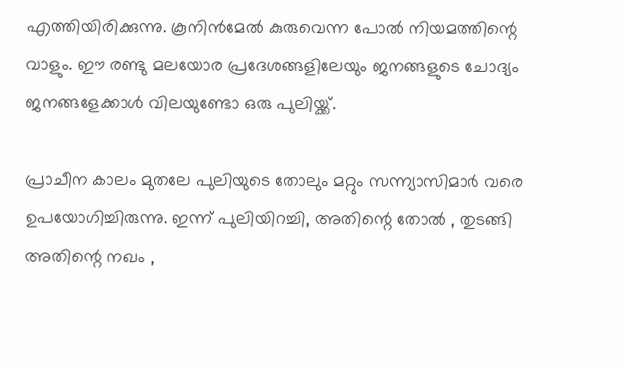എത്തിയിരിക്കുന്നു. കൂനിന്‍മേല്‍ കുരുവെന്ന പോല്‍ നിയമത്തിന്റെ വാളും. ഈ രണ്ടു മലയോര പ്രദേശങ്ങളിലേയും ജനങ്ങളുടെ ചോദ്യം ജനങ്ങളേക്കാള്‍ വിലയുണ്ടോ ഒരു പുലിയ്ക്ക്.

പ്രാചീന കാലം മുതലേ പുലിയുടെ തോലും മറ്റും സന്ന്യാസിമാര്‍ വരെ ഉപയോഗിച്ചിരുന്നു. ഇന്ന് പുലിയിറച്ചി, അതിന്റെ തോല്‍ , തുടങ്ങി അതിന്റെ നഖം ,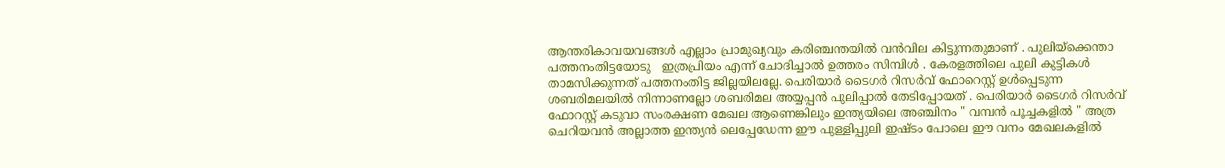ആന്തരികാവയവങ്ങള്‍ എല്ലാം പ്രാമുഖ്യവും കരിഞ്ചന്തയില്‍ വന്‍വില കിട്ടുന്നതുമാണ് . പുലിയ്ക്കെന്താ പത്തനംതിട്ടയോടു   ഇത്രപ്രിയം എന്ന് ചോദിച്ചാല്‍ ഉത്തരം സിമ്പിള്‍ . കേരളത്തിലെ പുലി കുട്ടികള്‍ താമസിക്കുന്നത് പത്തനംതിട്ട ജില്ലയിലല്ലേ. പെരിയാര്‍ ടൈഗര്‍ റിസര്‍വ് ഫോറെസ്റ്റ് ഉള്‍പ്പെടുന്ന ശബരിമലയില്‍ നിന്നാണല്ലോ ശബരിമല അയ്യപ്പന്‍ പുലിപ്പാല്‍ തേടിപ്പോയത് . പെരിയാര്‍ ടൈഗര്‍ റിസര്‍വ് ഫോറസ്റ്റ് കടുവാ സംരക്ഷണ മേഖല ആണെങ്കിലും ഇന്ത്യയിലെ അഞ്ചിനം " വമ്പന്‍ പൂച്ചകളില്‍ " അത്ര ചെറിയവന്‍ അല്ലാത്ത ഇന്ത്യന്‍ ലെപ്പേഡേന്ന ഈ പുള്ളിപ്പുലി ഇഷ്ടം പോലെ ഈ വനം മേഖലകളില്‍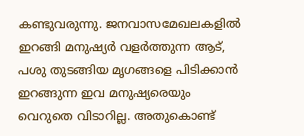കണ്ടുവരുന്നു. ജനവാസമേഖലകളില്‍ ഇറങ്ങി മനുഷ്യര്‍ വളര്‍ത്തുന്ന ആട്, പശു തുടങ്ങിയ മൃഗങ്ങളെ പിടിക്കാന്‍ ഇറങ്ങുന്ന ഇവ മനുഷ്യരെയും വെറുതെ വിടാറില്ല. അതുകൊണ്ട്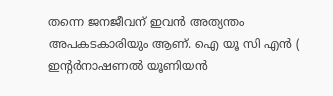തന്നെ ജനജീവന് ഇവന്‍ അത്യന്തം അപകടകാരിയും ആണ്. ഐ യൂ സി എന്‍ ( ഇന്റര്‍നാഷണല്‍ യൂണിയന്‍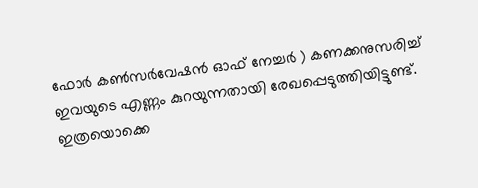ഫോര്‍ കണ്‍സര്‍വേഷന്‍ ഓഫ് നേച്ചര്‍ ) കണക്കനുസരിച്ച് ഇവയുടെ എണ്ണം കുറയുന്നതായി രേഖപ്പെടുത്തിയിട്ടുണ്ട്. ഇത്രയൊക്കെ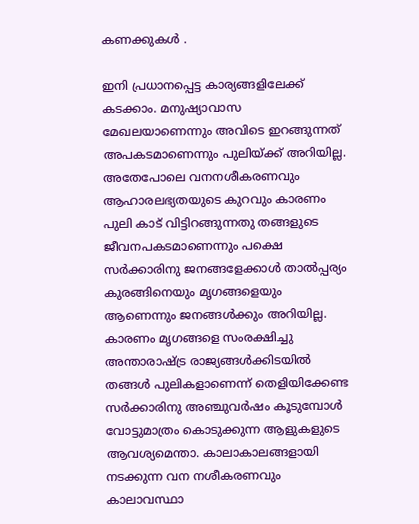കണക്കുകള്‍ .

ഇനി പ്രധാനപ്പെട്ട കാര്യങ്ങളിലേക്ക് കടക്കാം. മനുഷ്യാവാസ മേഖലയാണെന്നും അവിടെ ഇറങ്ങുന്നത് അപകടമാണെന്നും പുലിയ്ക്ക് അറിയില്ല. അതേപോലെ വനനശീകരണവും ആഹാരലഭ്യതയുടെ കുറവും കാരണം പുലി കാട് വിട്ടിറങ്ങുന്നതു തങ്ങളുടെ ജീവനപകടമാണെന്നും പക്ഷെ സര്‍ക്കാരിനു ജനങ്ങളേക്കാള്‍ താല്‍പ്പര്യം കുരങ്ങിനെയും മൃഗങ്ങളെയും ആണെന്നും ജനങ്ങള്‍ക്കും അറിയില്ല. കാരണം മൃഗങ്ങളെ സംരക്ഷിച്ചു അന്താരാഷ്ട്ര രാജ്യങ്ങള്‍ക്കിടയില്‍ തങ്ങള്‍ പുലികളാണെന്ന് തെളിയിക്കേണ്ട സര്‍ക്കാരിനു അഞ്ചുവര്‍ഷം കൂടുമ്പോള്‍ വോട്ടുമാത്രം കൊടുക്കുന്ന ആളുകളുടെ ആവശ്യമെന്താ. കാലാകാലങ്ങളായി നടക്കുന്ന വന നശീകരണവും കാലാവസ്ഥാ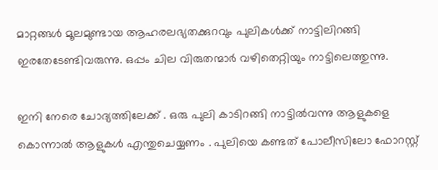മാറ്റങ്ങള്‍ മൂലമുണ്ടായ ആഹരലഭ്യതക്കുറവും പുലികള്‍ക്ക് നാട്ടിലിറങ്ങി ഇരതേടേണ്ടിവരുന്നു. ഒപ്പം ചില വിരുതന്മാര്‍ വഴിതെറ്റിയും നാട്ടിലെത്തുന്നു.

ഇനി നേരെ ചോദ്യത്തിലേക്ക് . ഒരു പുലി കാടിറങ്ങി നാട്ടില്‍വന്നു ആളുകളെ കൊന്നാല്‍ ആളുകള്‍ എന്തുചെയ്യണം . പുലിയെ കണ്ടത് പോലീസിലോ ഫോറസ്റ്റ്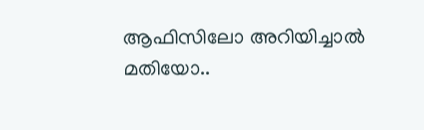ആഫിസിലോ അറിയിച്ചാല്‍ മതിയോ..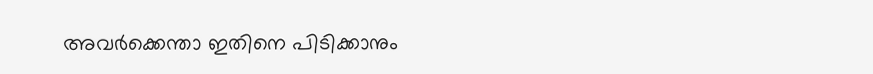അവര്‍ക്കെന്താ ഇതിനെ പിടിക്കാനും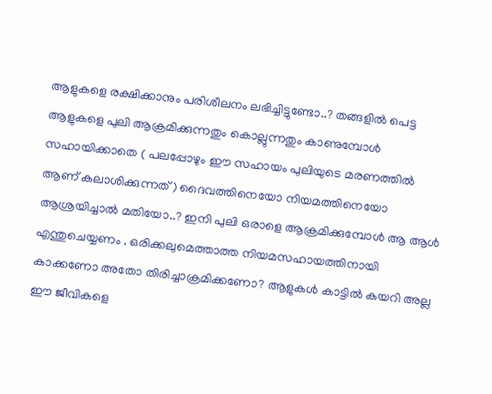ആളുകളെ രക്ഷിക്കാനും പരിശീലനം ലഭിച്ചിട്ടുണ്ടോ..? തങ്ങളില്‍ പെട്ട ആളുകളെ പുലി ആക്രമിക്കുന്നതും കൊല്ലുന്നതും കാണുമ്പോള്‍ സഹായിക്കാതെ ( പലപ്പോഴും ഈ സഹായം പുലിയുടെ മരണത്തില്‍ ആണ് കലാശിക്കുന്നത് ) ദൈവത്തിനെയോ നിയമത്തിനെയോ ആശ്രയിച്ചാല്‍ മതിയോ..? ഇനി പുലി ഒരാളെ ആക്രമിക്കുമ്പോള്‍ ആ ആള്‍ എന്തുചെയ്യണം . ഒരിക്കലുമെത്താത്ത നിയമസഹായത്തിനായി കാക്കണോ അതോ തിരിച്ചാക്രമിക്കണോ? ആളുകള്‍ കാട്ടില്‍ കയറി അല്ല ഈ ജീവികളെ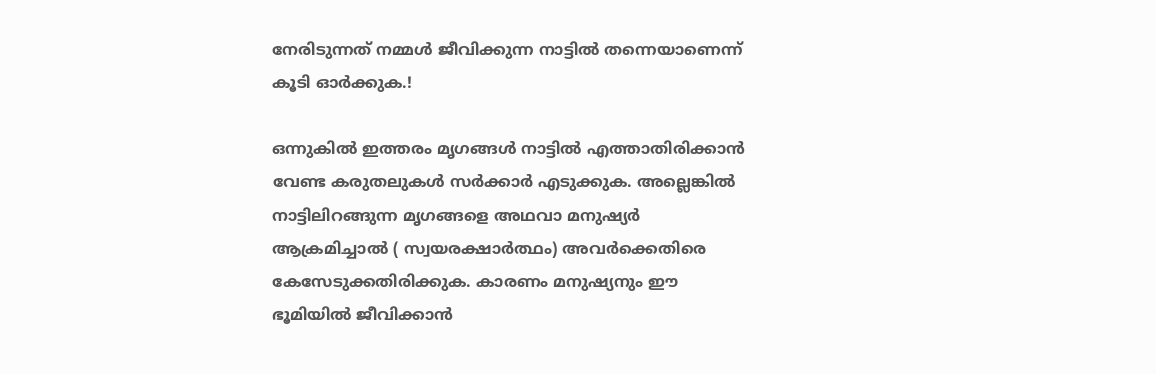നേരിടുന്നത് നമ്മള്‍ ജീവിക്കുന്ന നാട്ടില്‍ തന്നെയാണെന്ന് കൂടി ഓര്‍ക്കുക.!

ഒന്നുകില്‍ ഇത്തരം മൃഗങ്ങള്‍ നാട്ടില്‍ എത്താതിരിക്കാന്‍ വേണ്ട കരുതലുകള്‍ സര്‍ക്കാര്‍ എടുക്കുക. അല്ലെങ്കില്‍ നാട്ടിലിറങ്ങുന്ന മൃഗങ്ങളെ അഥവാ മനുഷ്യര്‍ ആക്രമിച്ചാല്‍ ( സ്വയരക്ഷാര്‍ത്ഥം) അവര്‍ക്കെതിരെ കേസേടുക്കതിരിക്കുക. കാരണം മനുഷ്യനും ഈ ഭൂമിയില്‍ ജീവിക്കാന്‍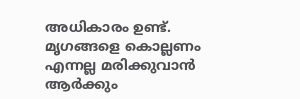അധികാരം ഉണ്ട്. മൃഗങ്ങളെ കൊല്ലണം എന്നല്ല മരിക്കുവാന്‍ ആര്‍ക്കും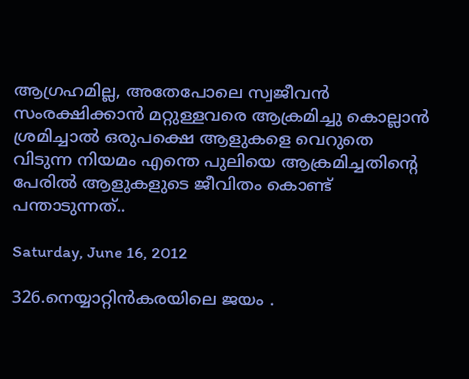ആഗ്രഹമില്ല, അതേപോലെ സ്വജീവന്‍ സംരക്ഷിക്കാന്‍ മറ്റുള്ളവരെ ആക്രമിച്ചു കൊല്ലാന്‍ ശ്രമിച്ചാല്‍ ഒരുപക്ഷെ ആളുകളെ വെറുതെ വിടുന്ന നിയമം എന്തെ പുലിയെ ആക്രമിച്ചതിന്റെ പേരില്‍ ആളുകളുടെ ജീവിതം കൊണ്ട് പന്താടുന്നത്..

Saturday, June 16, 2012

326.നെയ്യാറ്റിന്‍കരയിലെ ജയം .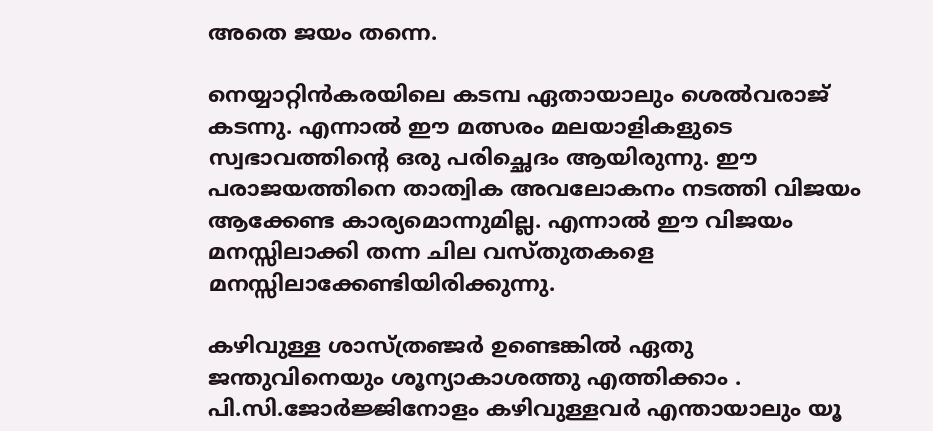അതെ ജയം തന്നെ.

നെയ്യാറ്റിന്‍കരയിലെ കടമ്പ ഏതായാലും ശെല്‍വരാജ് കടന്നു. എന്നാല്‍ ഈ മത്സരം മലയാളികളുടെ സ്വഭാവത്തിന്റെ ഒരു പരിച്ഛെദം ആയിരുന്നു. ഈ പരാജയത്തിനെ താത്വിക അവലോകനം നടത്തി വിജയം ആക്കേണ്ട കാര്യമൊന്നുമില്ല. എന്നാല്‍ ഈ വിജയം മനസ്സിലാക്കി തന്ന ചില വസ്തുതകളെ മനസ്സിലാക്കേണ്ടിയിരിക്കുന്നു.

കഴിവുള്ള ശാസ്ത്രഞ്ജര്‍ ഉണ്ടെങ്കില്‍ ഏതു  ജന്തുവിനെയും ശൂന്യാകാശത്തു എത്തിക്കാം . പി.സി.ജോര്‍ജ്ജിനോളം കഴിവുള്ളവര്‍ എന്തായാലും യൂ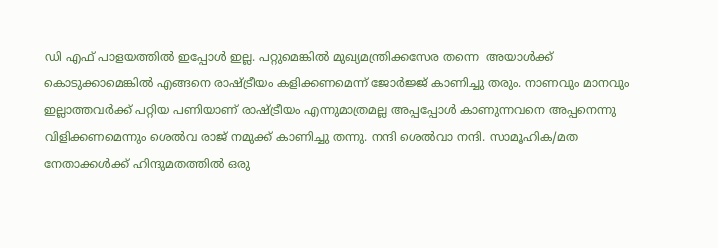ഡി എഫ് പാളയത്തില്‍ ഇപ്പോള്‍ ഇല്ല. പറ്റുമെങ്കില്‍ മുഖ്യമന്ത്രിക്കസേര തന്നെ  അയാള്‍ക്ക്‌ കൊടുക്കാമെങ്കില്‍ എങ്ങനെ രാഷ്ട്രീയം കളിക്കണമെന്ന് ജോര്‍ജ്ജ് കാണിച്ചു തരും. നാണവും മാനവും ഇല്ലാത്തവര്‍ക്ക് പറ്റിയ പണിയാണ് രാഷ്ട്രീയം എന്നുമാത്രമല്ല അപ്പപ്പോള്‍ കാണുന്നവനെ അപ്പനെന്നു വിളിക്കണമെന്നും ശെല്‍വ രാജ് നമുക്ക് കാണിച്ചു തന്നു. നന്ദി ശെല്‍വാ നന്ദി. സാമൂഹിക/മത നേതാക്കള്‍ക്ക് ഹിന്ദുമതത്തില്‍ ഒരു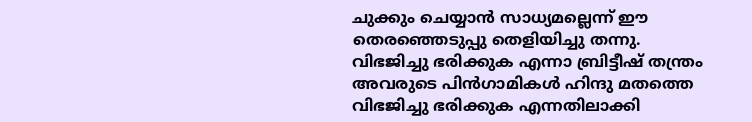ചുക്കും ചെയ്യാന്‍ സാധ്യമല്ലെന്ന് ഈ തെരഞ്ഞെടുപ്പു തെളിയിച്ചു തന്നു. വിഭജിച്ചു ഭരിക്കുക എന്നാ ബ്രിട്ടീഷ് തന്ത്രം അവരുടെ പിന്‍ഗാമികള്‍ ഹിന്ദു മതത്തെ വിഭജിച്ചു ഭരിക്കുക എന്നതിലാക്കി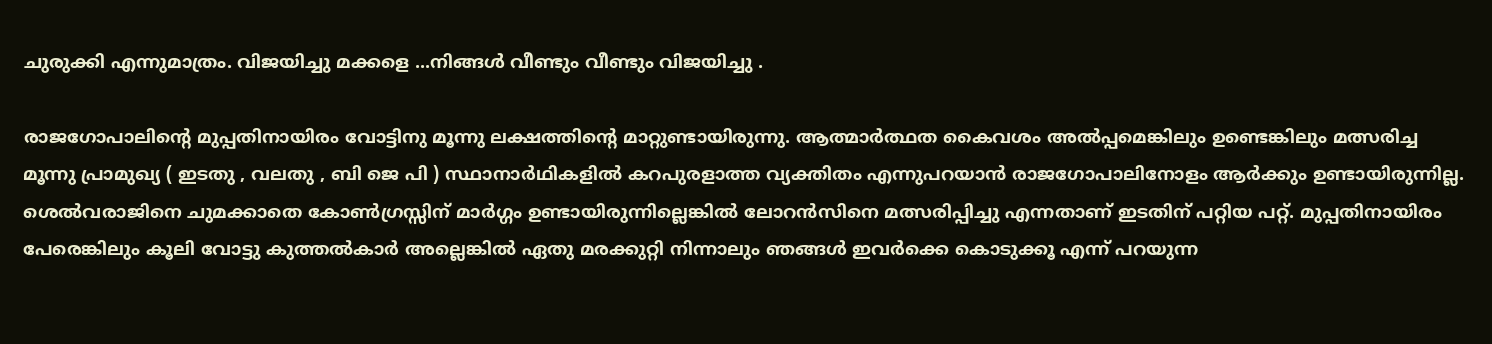ചുരുക്കി എന്നുമാത്രം. വിജയിച്ചു മക്കളെ ...നിങ്ങള്‍ വീണ്ടും വീണ്ടും വിജയിച്ചു .

രാജഗോപാലിന്റെ മുപ്പതിനായിരം വോട്ടിനു മൂന്നു ലക്ഷത്തിന്റെ മാറ്റുണ്ടായിരുന്നു. ആത്മാര്‍ത്ഥത കൈവശം അല്‍പ്പമെങ്കിലും ഉണ്ടെങ്കിലും മത്സരിച്ച മൂന്നു പ്രാമുഖ്യ ( ഇടതു , വലതു , ബി ജെ പി ) സ്ഥാനാര്‍ഥികളില്‍ കറപുരളാത്ത വ്യക്തിതം എന്നുപറയാന്‍ രാജഗോപാലിനോളം ആര്‍ക്കും ഉണ്ടായിരുന്നില്ല. ശെല്‍വരാജിനെ ചുമക്കാതെ കോണ്‍ഗ്രസ്സിന് മാര്‍ഗ്ഗം ഉണ്ടായിരുന്നില്ലെങ്കില്‍ ലോറന്‍സിനെ മത്സരിപ്പിച്ചു എന്നതാണ് ഇടതിന് പറ്റിയ പറ്റ്. മുപ്പതിനായിരം പേരെങ്കിലും കൂലി വോട്ടു കുത്തല്‍കാര്‍ അല്ലെങ്കില്‍ ഏതു മരക്കുറ്റി നിന്നാലും ഞങ്ങള്‍ ഇവര്‍ക്കെ കൊടുക്കൂ എന്ന് പറയുന്ന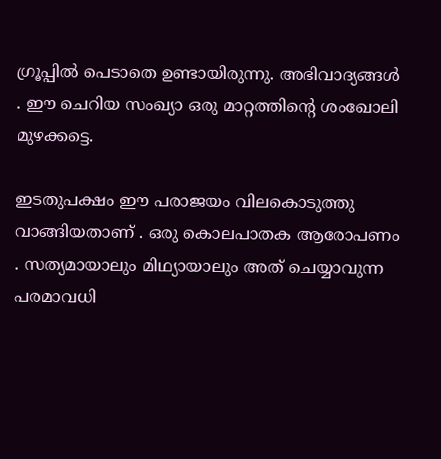ഗ്രൂപ്പില്‍ പെടാതെ ഉണ്ടായിരുന്നു. അഭിവാദ്യങ്ങള്‍ . ഈ ചെറിയ സംഖ്യാ ഒരു മാറ്റത്തിന്റെ ശംഖോലി  മുഴക്കട്ടെ.

ഇടതുപക്ഷം ഈ പരാജയം വിലകൊടുത്തു വാങ്ങിയതാണ് . ഒരു കൊലപാതക ആരോപണം . സത്യമായാലും മിഥ്യായാലും അത് ചെയ്യാവുന്ന പരമാവധി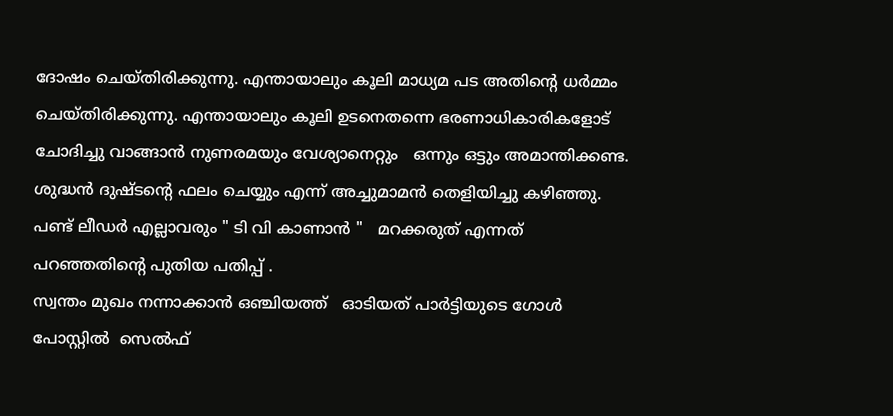ദോഷം ചെയ്തിരിക്കുന്നു. എന്തായാലും കൂലി മാധ്യമ പട അതിന്റെ ധര്‍മ്മം ചെയ്തിരിക്കുന്നു. എന്തായാലും കൂലി ഉടനെതന്നെ ഭരണാധികാരികളോട് ചോദിച്ചു വാങ്ങാന്‍ നുണരമയും വേശ്യാനെറ്റും   ഒന്നും ഒട്ടും അമാന്തിക്കണ്ട. ശുദ്ധന്‍ ദുഷ്ടന്റെ ഫലം ചെയ്യും എന്ന് അച്ചുമാമന്‍ തെളിയിച്ചു കഴിഞ്ഞു. പണ്ട് ലീഡര്‍ എല്ലാവരും " ടി വി കാണാന്‍ "   മറക്കരുത് എന്നത് പറഞ്ഞതിന്റെ പുതിയ പതിപ്പ് .
സ്വന്തം മുഖം നന്നാക്കാന്‍ ഒഞ്ചിയത്ത്   ഓടിയത് പാര്‍ട്ടിയുടെ ഗോള്‍ പോസ്റ്റില്‍  സെല്‍ഫ്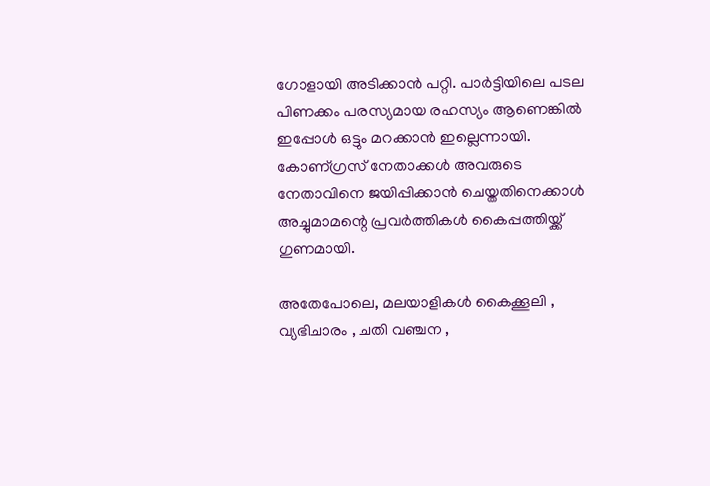ഗോളായി അടിക്കാന്‍ പറ്റി. പാര്‍ട്ടിയിലെ പടല പിണക്കം പരസ്യമായ രഹസ്യം ആണെങ്കില്‍ ഇപ്പോള്‍ ഒട്ടും മറക്കാന്‍ ഇല്ലെന്നായി. കോണ്ഗ്രസ് നേതാക്കള്‍ അവരുടെ നേതാവിനെ ജയിപ്പിക്കാന്‍ ചെയ്തതിനെക്കാള്‍ അച്ചുമാമന്റെ പ്രവര്‍ത്തികള്‍ കൈപ്പത്തിയ്ക്ക് ഗുണമായി.

അതേപോലെ, മലയാളികള്‍ കൈക്കൂലി , വ്യഭിചാരം , ചതി വഞ്ചന ,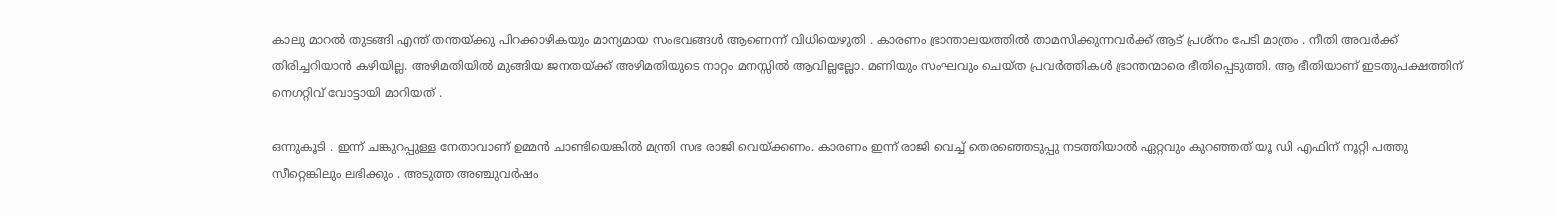കാലു മാറല്‍ തുടങ്ങി എന്ത് തന്തയ്ക്കു പിറക്കാഴികയും മാന്യമായ സംഭവങ്ങള്‍ ആണെന്ന് വിധിയെഴുതി . കാരണം ഭ്രാന്താലയത്തില്‍ താമസിക്കുന്നവര്‍ക്ക് ആട് പ്രശ്നം പേടി മാത്രം . നീതി അവര്‍ക്ക് തിരിച്ചറിയാന്‍ കഴിയില്ല. അഴിമതിയില്‍ മുങ്ങിയ ജനതയ്ക്ക് അഴിമതിയുടെ നാറ്റം മനസ്സില്‍ ആവില്ലല്ലോ. മണിയും സംഘവും ചെയ്ത പ്രവര്‍ത്തികള്‍ ഭ്രാന്തന്മാരെ ഭീതിപ്പെടുത്തി. ആ ഭീതിയാണ് ഇടതുപക്ഷത്തിന് നെഗറ്റിവ് വോട്ടായി മാറിയത് .

ഒന്നുകൂടി . ഇന്ന് ചങ്കുറപ്പുള്ള നേതാവാണ്‌ ഉമ്മന്‍ ചാണ്ടിയെങ്കില്‍ മന്ത്രി സഭ രാജി വെയ്ക്കണം. കാരണം ഇന്ന് രാജി വെച്ച് തെരഞ്ഞെടുപ്പു നടത്തിയാല്‍ ഏറ്റവും കുറഞ്ഞത്‌ യൂ ഡി എഫിന് നൂറ്റി പത്തു സീറ്റെങ്കിലും ലഭിക്കും . അടുത്ത അഞ്ചുവര്‍ഷം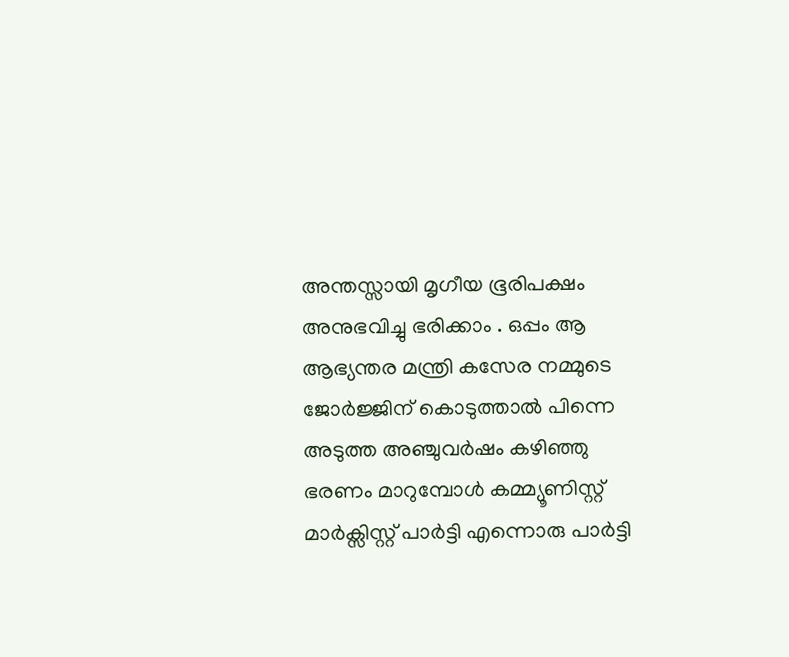അന്തസ്സായി മൃഗീയ ഭൂരിപക്ഷം അനുഭവിച്ചു ഭരിക്കാം . ഒപ്പം ആ ആഭ്യന്തര മന്ത്രി കസേര നമ്മുടെ ജോര്‍ജ്ജിന് കൊടുത്താല്‍ പിന്നെ അടുത്ത അഞ്ചുവര്‍ഷം കഴിഞ്ഞു ഭരണം മാറുമ്പോള്‍ കമ്മ്യൂണിസ്റ്റ് മാര്‍ക്സിസ്റ്റ്‌ പാര്‍ട്ടി എന്നൊരു പാര്‍ട്ടി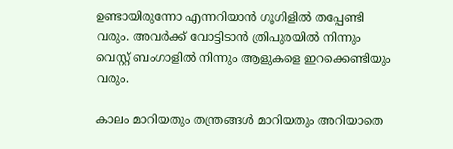ഉണ്ടായിരുന്നോ എന്നറിയാന്‍ ഗൂഗിളില്‍ തപ്പേണ്ടി വരും. അവര്‍ക്ക് വോട്ടിടാന്‍ ത്രിപുരയില്‍ നിന്നും വെസ്റ്റ്‌ ബംഗാളില്‍ നിന്നും ആളുകളെ ഇറക്കെണ്ടിയും വരും.

കാലം മാറിയതും തന്ത്രങ്ങള്‍ മാറിയതും അറിയാതെ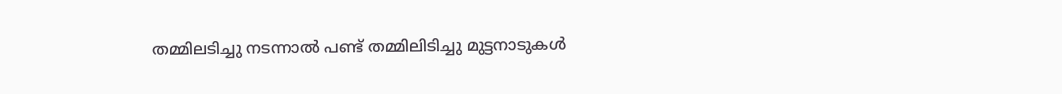തമ്മിലടിച്ചു നടന്നാല്‍ പണ്ട് തമ്മിലിടിച്ചു മുട്ടനാടുകള്‍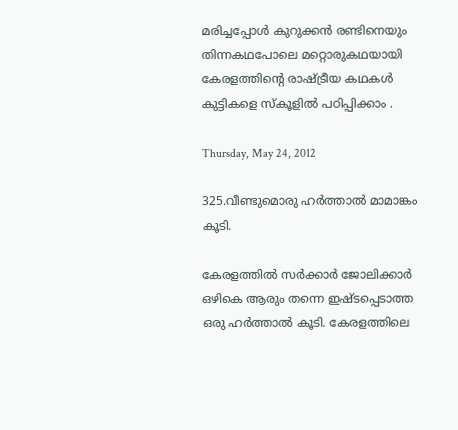മരിച്ചപ്പോള്‍ കുറുക്കന്‍ രണ്ടിനെയും തിന്നകഥപോലെ മറ്റൊരുകഥയായി കേരളത്തിന്റെ രാഷ്ട്രീയ കഥകള്‍ കുട്ടികളെ സ്കൂളില്‍ പഠിപ്പിക്കാം .

Thursday, May 24, 2012

325.വീണ്ടുമൊരു ഹര്‍ത്താല്‍ മാമാങ്കം കൂടി.

കേരളത്തില്‍ സര്‍ക്കാര്‍ ജോലിക്കാര്‍ ഒഴികെ ആരും തന്നെ ഇഷ്ടപ്പെടാത്ത ഒരു ഹര്‍ത്താല്‍ കൂടി. കേരളത്തിലെ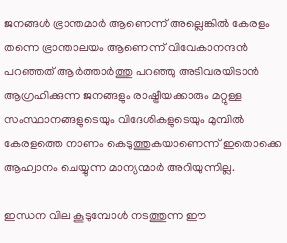ജനങ്ങള്‍ ഭ്രാന്തമാര്‍ ആണെന്ന് അല്ലെങ്കില്‍ കേരളം തന്നെ ഭ്രാന്താലയം ആണെന്ന് വിവേകാനന്ദന്‍ പറഞ്ഞത് ആര്‍ത്താര്‍ത്തു പറഞ്ഞു അടിവരയിടാന്‍ ആഗ്രഹിക്കുന്ന ജനങ്ങളും രാഷ്ട്രീയക്കാരും മറ്റുള്ള സംസ്ഥാനങ്ങളുടെയും വിദേശികളുടെയും മുമ്പില്‍ കേരളത്തെ നാണം കെടുത്തുകയാണെന്ന് ഇതൊക്കെ ആഹ്വാനം ചെയ്യുന്ന മാന്യന്മാര്‍ അറിയുന്നില്ല.

ഇന്ധന വില കൂടുമ്പോള്‍ നടത്തുന്ന ഈ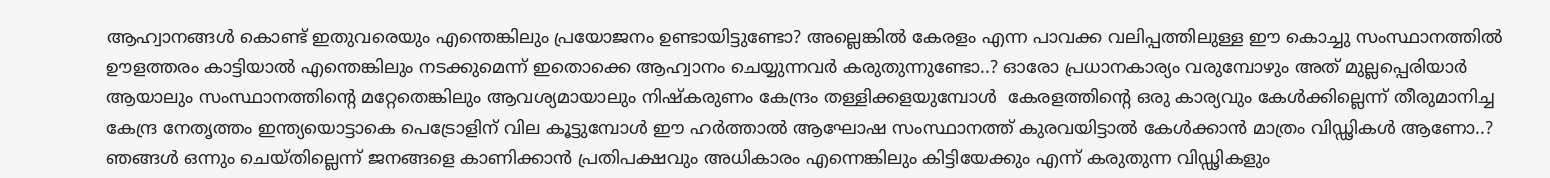ആഹ്വാനങ്ങള്‍ കൊണ്ട് ഇതുവരെയും എന്തെങ്കിലും പ്രയോജനം ഉണ്ടായിട്ടുണ്ടോ? അല്ലെങ്കില്‍ കേരളം എന്ന പാവക്ക വലിപ്പത്തിലുള്ള ഈ കൊച്ചു സംസ്ഥാനത്തില്‍ ഊളത്തരം കാട്ടിയാല്‍ എന്തെങ്കിലും നടക്കുമെന്ന് ഇതൊക്കെ ആഹ്വാനം ചെയ്യുന്നവര്‍ കരുതുന്നുണ്ടോ..? ഓരോ പ്രധാനകാര്യം വരുമ്പോഴും അത് മുല്ലപ്പെരിയാര്‍ ആയാലും സംസ്ഥാനത്തിന്റെ മറ്റേതെങ്കിലും ആവശ്യമായാലും നിഷ്കരുണം കേന്ദ്രം തള്ളിക്കളയുമ്പോള്‍  കേരളത്തിന്റെ ഒരു കാര്യവും കേള്‍ക്കില്ലെന്ന് തീരുമാനിച്ച കേന്ദ്ര നേതൃത്തം ഇന്ത്യയൊട്ടാകെ പെട്രോളിന് വില കൂട്ടുമ്പോള്‍ ഈ ഹര്‍ത്താല്‍ ആഘോഷ സംസ്ഥാനത്ത് കുരവയിട്ടാല്‍ കേള്‍ക്കാന്‍ മാത്രം വിഡ്ഢികള്‍ ആണോ..? ഞങ്ങള്‍ ഒന്നും ചെയ്തില്ലെന്ന് ജനങ്ങളെ കാണിക്കാന്‍ പ്രതിപക്ഷവും അധികാരം എന്നെങ്കിലും കിട്ടിയേക്കും എന്ന് കരുതുന്ന വിഡ്ഢികളും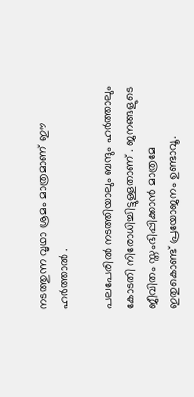നടത്തുന്ന വൃഥാ ശ്രമം മാത്രമാണ് ഈ ഹര്‍ത്താല്‍ .

പലപേരില്‍ നടത്തിയാലും ബന്ദും ഹര്‍ത്താലും കോടതി നിരോധിച്ചിട്ടുള്ളതാണ് . ജനങ്ങളുടെ ജീവിതം സ്തംഭിപ്പിക്കാന്‍ മാത്രമേ ഇതുകൊണ്ട് പ്രയോജനം ഉണ്ടാവൂ.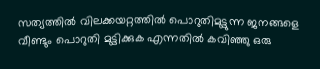സത്യത്തില്‍ വിലക്കയറ്റത്തില്‍ പൊറുതിമുട്ടുന്ന ജനങ്ങളെ വീണ്ടും പൊറുതി മുട്ടിക്കുക എന്നതില്‍ കവിഞ്ഞു ഒരു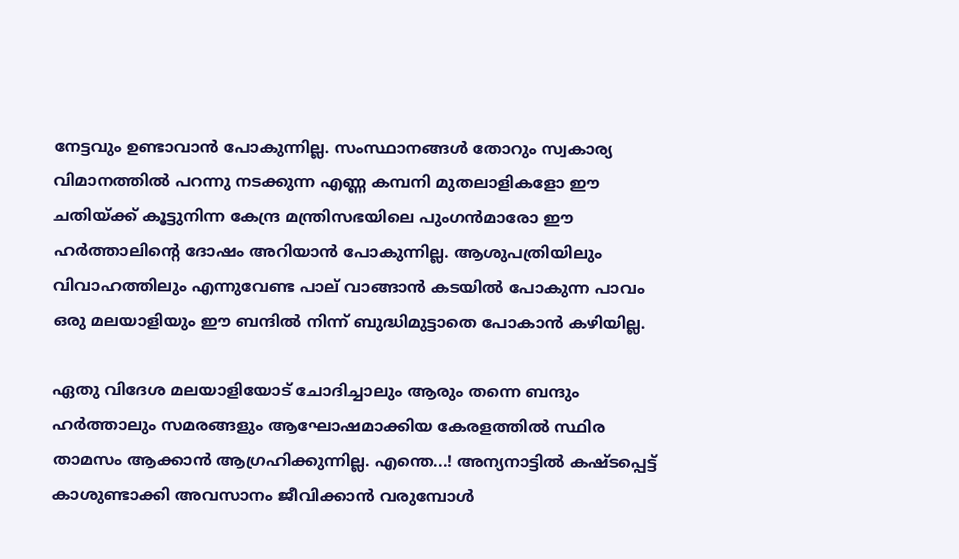നേട്ടവും ഉണ്ടാവാന്‍ പോകുന്നില്ല. സംസ്ഥാനങ്ങള്‍ തോറും സ്വകാര്യ വിമാനത്തില്‍ പറന്നു നടക്കുന്ന എണ്ണ കമ്പനി മുതലാളികളോ ഈ ചതിയ്ക്ക് കൂട്ടുനിന്ന കേന്ദ്ര മന്ത്രിസഭയിലെ പുംഗന്‍മാരോ ഈ ഹര്‍ത്താലിന്റെ ദോഷം അറിയാന്‍ പോകുന്നില്ല. ആശുപത്രിയിലും വിവാഹത്തിലും എന്നുവേണ്ട പാല് വാങ്ങാന്‍ കടയില്‍ പോകുന്ന പാവം ഒരു മലയാളിയും ഈ ബന്ദില്‍ നിന്ന് ബുദ്ധിമുട്ടാതെ പോകാന്‍ കഴിയില്ല.

ഏതു വിദേശ മലയാളിയോട് ചോദിച്ചാലും ആരും തന്നെ ബന്ദും ഹര്‍ത്താലും സമരങ്ങളും ആഘോഷമാക്കിയ കേരളത്തില്‍ സ്ഥിര താമസം ആക്കാന്‍ ആഗ്രഹിക്കുന്നില്ല. എന്തെ...! അന്യനാട്ടില്‍ കഷ്ടപ്പെട്ട് കാശുണ്ടാക്കി അവസാനം ജീവിക്കാന്‍ വരുമ്പോള്‍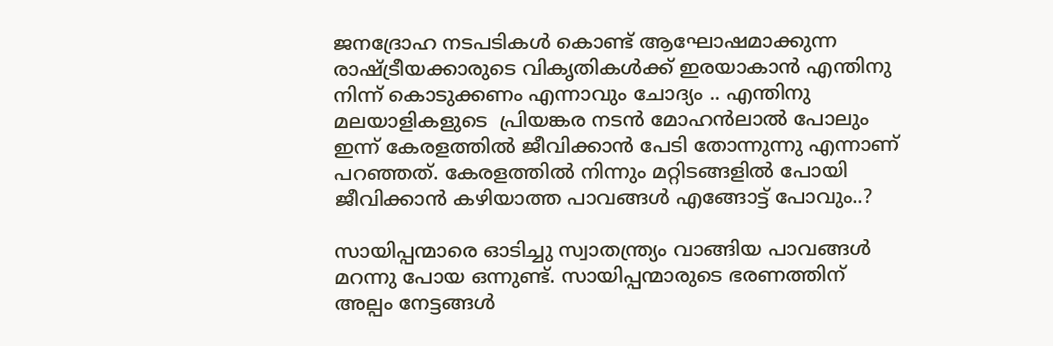ജനദ്രോഹ നടപടികള്‍ കൊണ്ട് ആഘോഷമാക്കുന്ന രാഷ്ട്രീയക്കാരുടെ വികൃതികള്‍ക്ക് ഇരയാകാന്‍ എന്തിനു നിന്ന് കൊടുക്കണം എന്നാവും ചോദ്യം .. എന്തിനു മലയാളികളുടെ  പ്രിയങ്കര നടന്‍ മോഹന്‍ലാല്‍ പോലും ഇന്ന് കേരളത്തില്‍ ജീവിക്കാന്‍ പേടി തോന്നുന്നു എന്നാണ് പറഞ്ഞത്. കേരളത്തില്‍ നിന്നും മറ്റിടങ്ങളില്‍ പോയി ജീവിക്കാന്‍ കഴിയാത്ത പാവങ്ങള്‍ എങ്ങോട്ട് പോവും..?

സായിപ്പന്മാരെ ഓടിച്ചു സ്വാതന്ത്ര്യം വാങ്ങിയ പാവങ്ങള്‍ മറന്നു പോയ ഒന്നുണ്ട്. സായിപ്പന്മാരുടെ ഭരണത്തിന് അല്പം നേട്ടങ്ങള്‍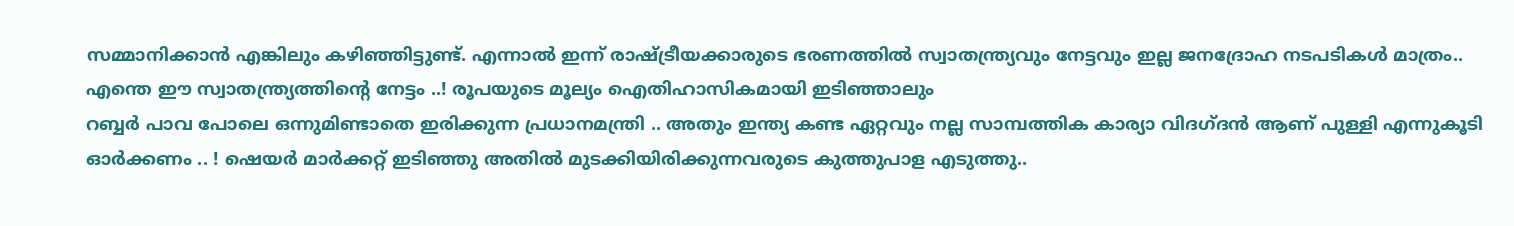സമ്മാനിക്കാന്‍ എങ്കിലും കഴിഞ്ഞിട്ടുണ്ട്. എന്നാല്‍ ഇന്ന് രാഷ്ട്രീയക്കാരുടെ ഭരണത്തില്‍ സ്വാതന്ത്ര്യവും നേട്ടവും ഇല്ല ജനദ്രോഹ നടപടികള്‍ മാത്രം.. എന്തെ ഈ സ്വാതന്ത്ര്യത്തിന്റെ നേട്ടം ..! രൂപയുടെ മൂല്യം ഐതിഹാസികമായി ഇടിഞ്ഞാലും
റബ്ബര്‍ പാവ പോലെ ഒന്നുമിണ്ടാതെ ഇരിക്കുന്ന പ്രധാനമന്ത്രി .. അതും ഇന്ത്യ കണ്ട ഏറ്റവും നല്ല സാമ്പത്തിക കാര്യാ വിദഗ്ദന്‍ ആണ് പുള്ളി എന്നുകൂടി ഓര്‍ക്കണം .. ! ഷെയര്‍ മാര്‍ക്കറ്റ് ഇടിഞ്ഞു അതില്‍ മുടക്കിയിരിക്കുന്നവരുടെ കുത്തുപാള എടുത്തു..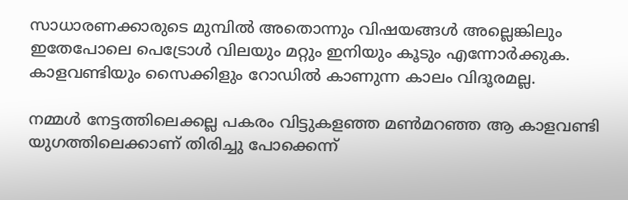സാധാരണക്കാരുടെ മുമ്പില്‍ അതൊന്നും വിഷയങ്ങള്‍ അല്ലെങ്കിലും ഇതേപോലെ പെട്രോള്‍ വിലയും മറ്റും ഇനിയും കൂടും എന്നോര്‍ക്കുക. കാളവണ്ടിയും സൈക്കിളും റോഡില്‍ കാണുന്ന കാലം വിദൂരമല്ല.

നമ്മള്‍ നേട്ടത്തിലെക്കല്ല പകരം വിട്ടുകളഞ്ഞ മണ്‍മറഞ്ഞ ആ കാളവണ്ടി യുഗത്തിലെക്കാണ് തിരിച്ചു പോക്കെന്ന്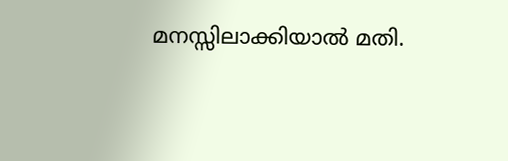മനസ്സിലാക്കിയാല്‍ മതി.